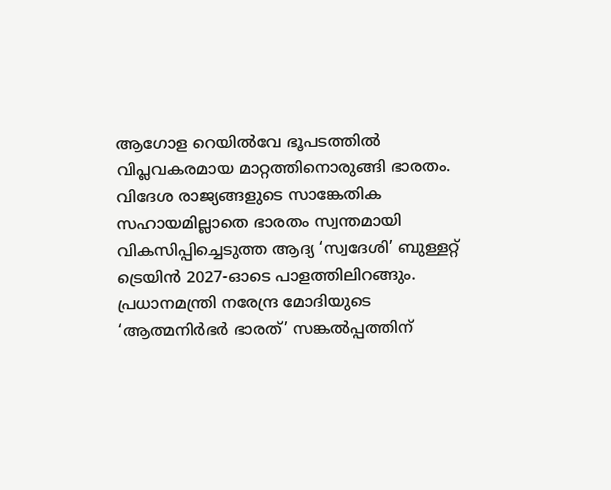ആഗോള റെയിൽവേ ഭൂപടത്തിൽ വിപ്ലവകരമായ മാറ്റത്തിനൊരുങ്ങി ഭാരതം. വിദേശ രാജ്യങ്ങളുടെ സാങ്കേതിക സഹായമില്ലാതെ ഭാരതം സ്വന്തമായി വികസിപ്പിച്ചെടുത്ത ആദ്യ ‘സ്വദേശി’ ബുള്ളറ്റ് ട്രെയിൻ 2027-ഓടെ പാളത്തിലിറങ്ങും. പ്രധാനമന്ത്രി നരേന്ദ്ര മോദിയുടെ ‘ആത്മനിർഭർ ഭാരത്’ സങ്കൽപ്പത്തിന്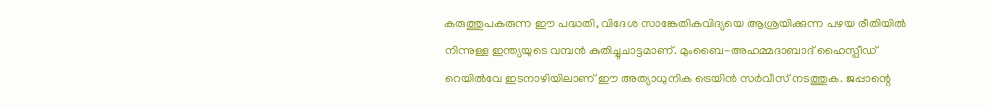കരുത്തുപകരുന്ന ഈ പദ്ധതി, വിദേശ സാങ്കേതികവിദ്യയെ ആശ്രയിക്കുന്ന പഴയ രീതിയിൽ നിന്നുള്ള ഇന്ത്യയുടെ വമ്പൻ കുതിച്ചുചാട്ടമാണ്. മുംബൈ-അഹമ്മദാബാദ് ഹൈസ്പീഡ് റെയിൽവേ ഇടനാഴിയിലാണ് ഈ അത്യാധുനിക ട്രെയിൻ സർവീസ് നടത്തുക. ജപ്പാന്റെ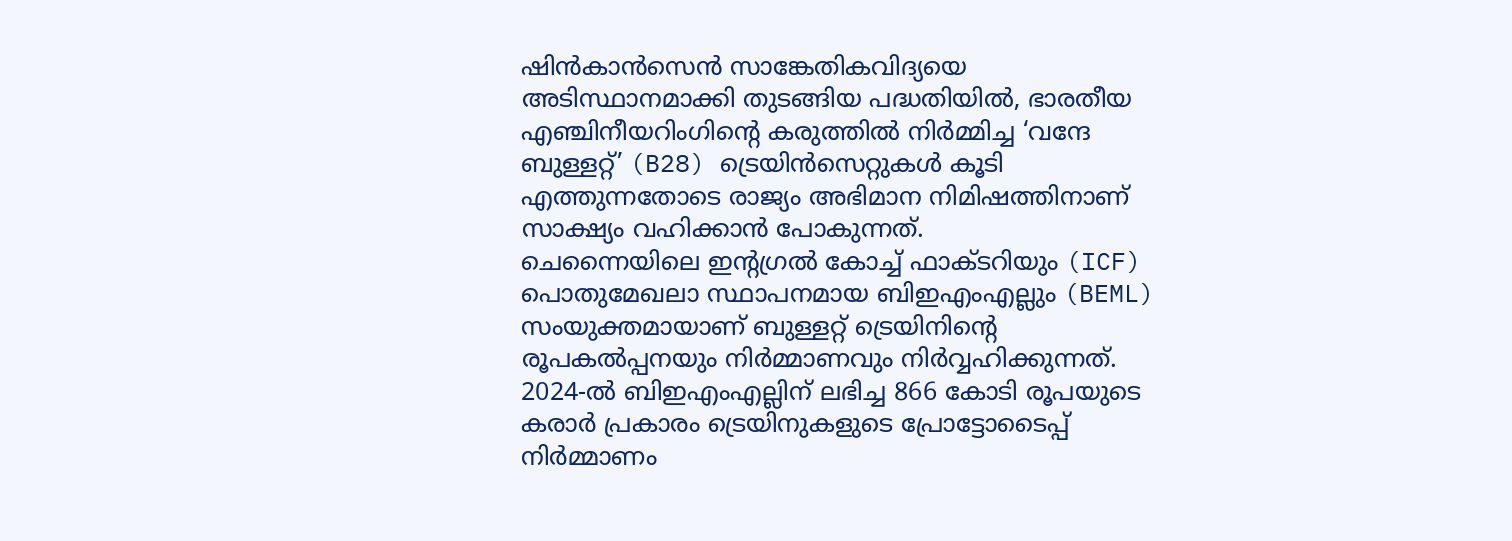ഷിൻകാൻസെൻ സാങ്കേതികവിദ്യയെ അടിസ്ഥാനമാക്കി തുടങ്ങിയ പദ്ധതിയിൽ, ഭാരതീയ എഞ്ചിനീയറിംഗിന്റെ കരുത്തിൽ നിർമ്മിച്ച ‘വന്ദേ ബുള്ളറ്റ്’ (B28) ട്രെയിൻസെറ്റുകൾ കൂടി എത്തുന്നതോടെ രാജ്യം അഭിമാന നിമിഷത്തിനാണ് സാക്ഷ്യം വഹിക്കാൻ പോകുന്നത്.
ചെന്നൈയിലെ ഇന്റഗ്രൽ കോച്ച് ഫാക്ടറിയും (ICF) പൊതുമേഖലാ സ്ഥാപനമായ ബിഇഎംഎല്ലും (BEML) സംയുക്തമായാണ് ബുള്ളറ്റ് ട്രെയിനിന്റെ രൂപകൽപ്പനയും നിർമ്മാണവും നിർവ്വഹിക്കുന്നത്. 2024-ൽ ബിഇഎംഎല്ലിന് ലഭിച്ച 866 കോടി രൂപയുടെ കരാർ പ്രകാരം ട്രെയിനുകളുടെ പ്രോട്ടോടൈപ്പ് നിർമ്മാണം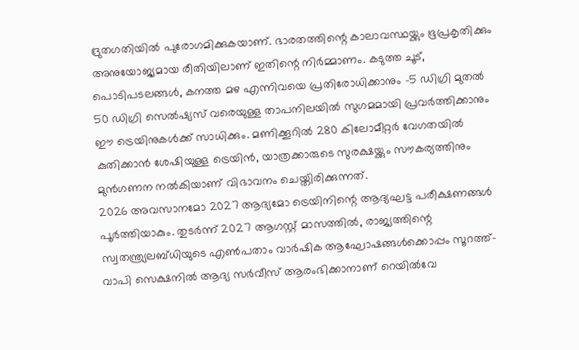ദ്രുതഗതിയിൽ പുരോഗമിക്കുകയാണ്. ഭാരതത്തിന്റെ കാലാവസ്ഥയ്ക്കും ഭൂപ്രകൃതിക്കും അനുയോജ്യമായ രീതിയിലാണ് ഇതിന്റെ നിർമ്മാണം. കടുത്ത ചൂട്, പൊടിപടലങ്ങൾ, കനത്ത മഴ എന്നിവയെ പ്രതിരോധിക്കാനും -5 ഡിഗ്രി മുതൽ 50 ഡിഗ്രി സെൽഷ്യസ് വരെയുള്ള താപനിലയിൽ സുഗമമായി പ്രവർത്തിക്കാനും ഈ ട്രെയിനുകൾക്ക് സാധിക്കും. മണിക്കൂറിൽ 280 കിലോമീറ്റർ വേഗതയിൽ കുതിക്കാൻ ശേഷിയുള്ള ട്രെയിൻ, യാത്രക്കാരുടെ സുരക്ഷയ്ക്കും സൗകര്യത്തിനും മുൻഗണന നൽകിയാണ് വിഭാവനം ചെയ്തിരിക്കുന്നത്.
2026 അവസാനമോ 2027 ആദ്യമോ ട്രെയിനിന്റെ ആദ്യഘട്ട പരീക്ഷണങ്ങൾ പൂർത്തിയാകും. തുടർന്ന് 2027 ആഗസ്റ്റ് മാസത്തിൽ, രാജ്യത്തിന്റെ സ്വതന്ത്ര്യലബ്ധിയുടെ എൺപതാം വാർഷിക ആഘോഷങ്ങൾക്കൊപ്പം സൂറത്ത്-വാപി സെക്ഷനിൽ ആദ്യ സർവീസ് ആരംഭിക്കാനാണ് റെയിൽവേ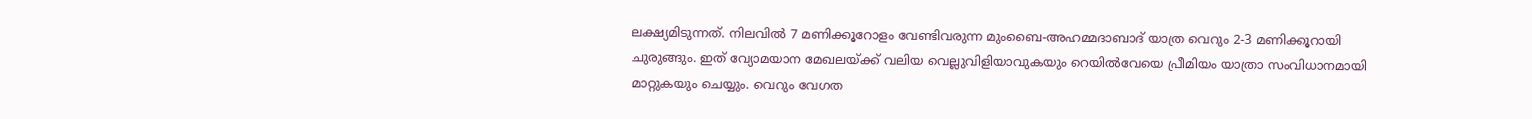ലക്ഷ്യമിടുന്നത്. നിലവിൽ 7 മണിക്കൂറോളം വേണ്ടിവരുന്ന മുംബൈ-അഹമ്മദാബാദ് യാത്ര വെറും 2-3 മണിക്കൂറായി ചുരുങ്ങും. ഇത് വ്യോമയാന മേഖലയ്ക്ക് വലിയ വെല്ലുവിളിയാവുകയും റെയിൽവേയെ പ്രീമിയം യാത്രാ സംവിധാനമായി മാറ്റുകയും ചെയ്യും. വെറും വേഗത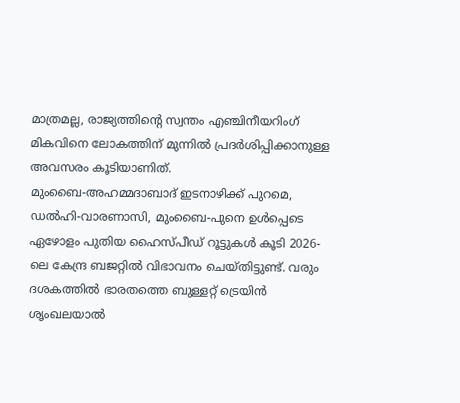മാത്രമല്ല, രാജ്യത്തിന്റെ സ്വന്തം എഞ്ചിനീയറിംഗ് മികവിനെ ലോകത്തിന് മുന്നിൽ പ്രദർശിപ്പിക്കാനുള്ള അവസരം കൂടിയാണിത്.
മുംബൈ-അഹമ്മദാബാദ് ഇടനാഴിക്ക് പുറമെ, ഡൽഹി-വാരണാസി, മുംബൈ-പുനെ ഉൾപ്പെടെ ഏഴോളം പുതിയ ഹൈസ്പീഡ് റൂട്ടുകൾ കൂടി 2026-ലെ കേന്ദ്ര ബജറ്റിൽ വിഭാവനം ചെയ്തിട്ടുണ്ട്. വരും ദശകത്തിൽ ഭാരതത്തെ ബുള്ളറ്റ് ട്രെയിൻ ശൃംഖലയാൽ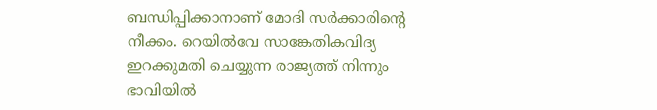ബന്ധിപ്പിക്കാനാണ് മോദി സർക്കാരിന്റെ നീക്കം. റെയിൽവേ സാങ്കേതികവിദ്യ ഇറക്കുമതി ചെയ്യുന്ന രാജ്യത്ത് നിന്നും ഭാവിയിൽ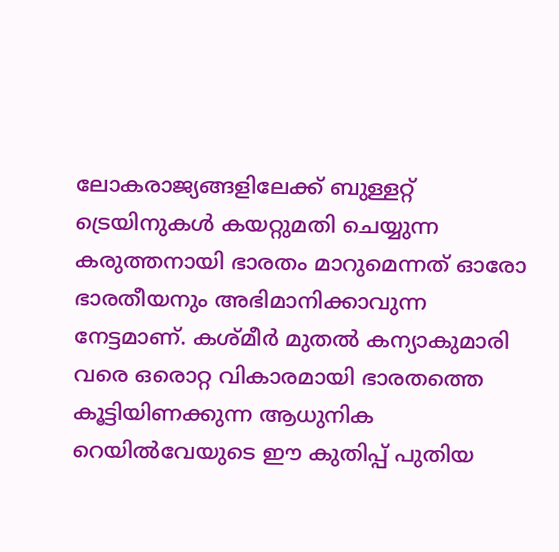ലോകരാജ്യങ്ങളിലേക്ക് ബുള്ളറ്റ് ട്രെയിനുകൾ കയറ്റുമതി ചെയ്യുന്ന കരുത്തനായി ഭാരതം മാറുമെന്നത് ഓരോ ഭാരതീയനും അഭിമാനിക്കാവുന്ന നേട്ടമാണ്. കശ്മീർ മുതൽ കന്യാകുമാരി വരെ ഒരൊറ്റ വികാരമായി ഭാരതത്തെ കൂട്ടിയിണക്കുന്ന ആധുനിക റെയിൽവേയുടെ ഈ കുതിപ്പ് പുതിയ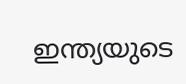ഇന്ത്യയുടെ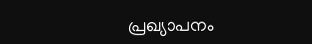പ്രഖ്യാപനം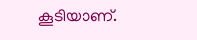കൂടിയാണ്.